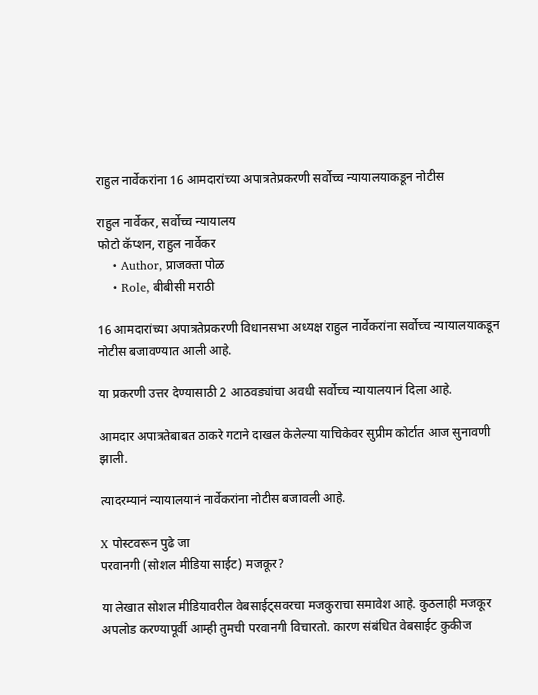राहुल नार्वेकरांना 16 आमदारांच्या अपात्रतेप्रकरणी सर्वोच्च न्यायालयाकडून नोटीस

राहुल नार्वेकर, सर्वोच्च न्यायालय
फोटो कॅप्शन, राहुल नार्वेकर
    • Author, प्राजक्ता पोळ
    • Role, बीबीसी मराठी

16 आमदारांच्या अपात्रतेप्रकरणी विधानसभा अध्यक्ष राहुल नार्वेकरांना सर्वोच्च न्यायालयाकडून नोटीस बजावण्यात आली आहे.

या प्रकरणी उत्तर देण्यासाठी 2 आठवड्यांचा अवधी सर्वोच्च न्यायालयानं दिला आहे.

आमदार अपात्रतेबाबत ठाकरे गटाने दाखल केलेल्या याचिकेवर सुप्रीम कोर्टात आज सुनावणी झाली.

त्यादरम्यानं न्यायालयानं नार्वेकरांना नोटीस बजावली आहे.

X पोस्टवरून पुढे जा
परवानगी (सोशल मीडिया साईट) मजकूर?

या लेखात सोशल मीडियावरील वेबसाईट्सवरचा मजकुराचा समावेश आहे. कुठलाही मजकूर अपलोड करण्यापूर्वी आम्ही तुमची परवानगी विचारतो. कारण संबंधित वेबसाईट कुकीज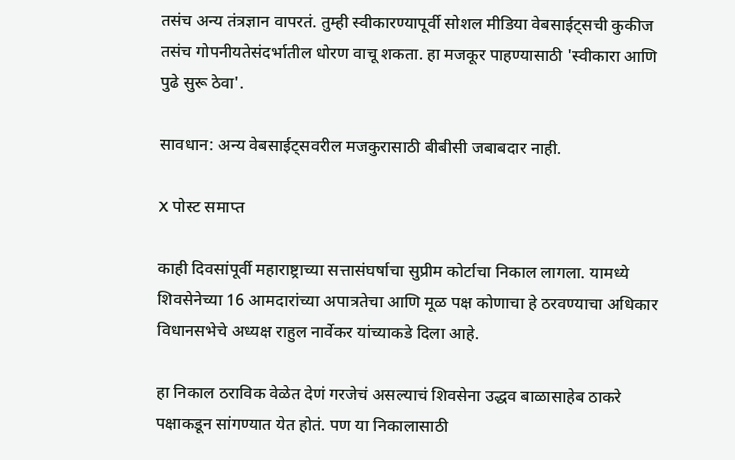तसंच अन्य तंत्रज्ञान वापरतं. तुम्ही स्वीकारण्यापूर्वी सोशल मीडिया वेबसाईट्सची कुकीज तसंच गोपनीयतेसंदर्भातील धोरण वाचू शकता. हा मजकूर पाहण्यासाठी 'स्वीकारा आणि पुढे सुरू ठेवा'.

सावधान: अन्य वेबसाईट्सवरील मजकुरासाठी बीबीसी जबाबदार नाही.

X पोस्ट समाप्त

काही दिवसांपूर्वी महाराष्ट्राच्या सत्तासंघर्षाचा सुप्रीम कोर्टाचा निकाल लागला. यामध्ये शिवसेनेच्या 16 आमदारांच्या अपात्रतेचा आणि मूळ पक्ष कोणाचा हे ठरवण्याचा अधिकार विधानसभेचे अध्यक्ष राहुल नार्वेकर यांच्याकडे दिला आहे.

हा निकाल ठराविक वेळेत देणं गरजेचं असल्याचं शिवसेना उद्धव बाळासाहेब ठाकरे पक्षाकडून सांगण्यात येत होतं. पण या निकालासाठी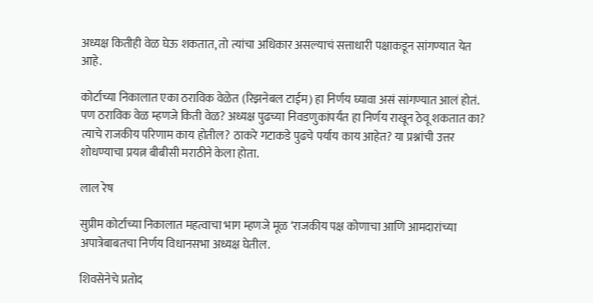अध्यक्ष कितीही वेळ घेऊ शकतात, तो त्यांचा अधिकार असल्याचं सत्ताधारी पक्षाकडून सांगण्यात येत आहे.

कोर्टाच्या निकालात एका ठराविक वेळेत (रिझनेबल टाईम) हा निर्णय घ्यावा असं सांगण्यात आलं होतं. पण ठराविक वेळ म्हणजे किती वेळ? अध्यक्ष पुढच्या निवडणुकांपर्यंत हा निर्णय राखून ठेवू शकतात का? त्याचे राजकीय परिणाम काय होतील? ठाकरे गटाकडे पुढचे पर्याय काय आहेत? या प्रश्नांची उत्तर शोधण्याचा प्रयत्न बीबीसी मराठीने केला होता.

लाल रेष

सुप्रीम कोर्टाच्या निकालात महत्वाचा भाग म्हणजे मूळ ‘राजकीय पक्ष कोणाचा आणि आमदारांच्या अपात्रेबाबतचा निर्णय विधानसभा अध्यक्ष घेतील.

शिवसेनेचे प्रतोद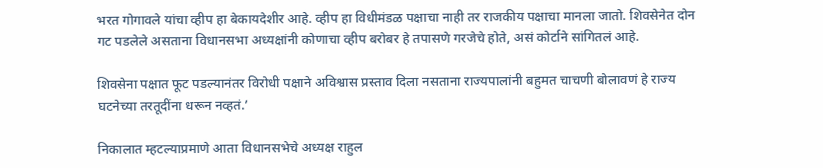भरत गोगावले यांचा व्हीप हा बेकायदेशीर आहे. व्हीप हा विधीमंडळ पक्षाचा नाही तर राजकीय पक्षाचा मानला जातो. शिवसेनेत दोन गट पडलेले असताना विधानसभा अध्यक्षांनी कोणाचा व्हीप बरोबर हे तपासणे गरजेचे होते, असं कोर्टाने सांगितलं आहे.

शिवसेना पक्षात फूट पडल्यानंतर विरोधी पक्षाने अविश्वास प्रस्ताव दिला नसताना राज्यपालांनी बहुमत चाचणी बोलावणं हे राज्य घटनेच्या तरतूदींना धरून नव्हतं.’

निकालात म्हटल्याप्रमाणे आता विधानसभेचे अध्यक्ष राहुल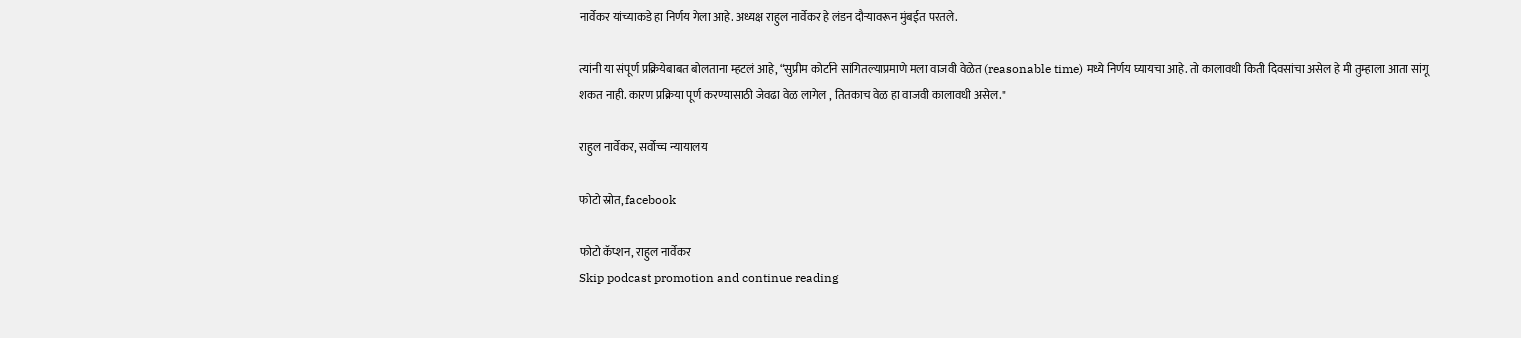नार्वेकर यांच्याकडे हा निर्णय गेला आहे. अध्यक्ष राहुल नार्वेकर हे लंडन दौऱ्यावरून मुंबईत परतले.

त्यांनी या संपूर्ण प्रक्रियेबाबत बोलताना म्हटलं आहे, “सुप्रीम कोर्टाने सांगितल्याप्रमाणे मला वाजवी वेळेत (reasonable time) मध्ये निर्णय घ्यायचा आहे. तो कालावधी किती दिवसांचा असेल हे मी तुम्हाला आता सांगू शकत नाही. कारण प्रक्रिया पूर्ण करण्यासाठी जेवढा वेळ लागेल , तितकाच वेळ हा वाजवी कालावधी असेल."

राहुल नार्वेकर, सर्वोच्च न्यायालय

फोटो स्रोत, facebook

फोटो कॅप्शन, राहुल नार्वेकर
Skip podcast promotion and continue reading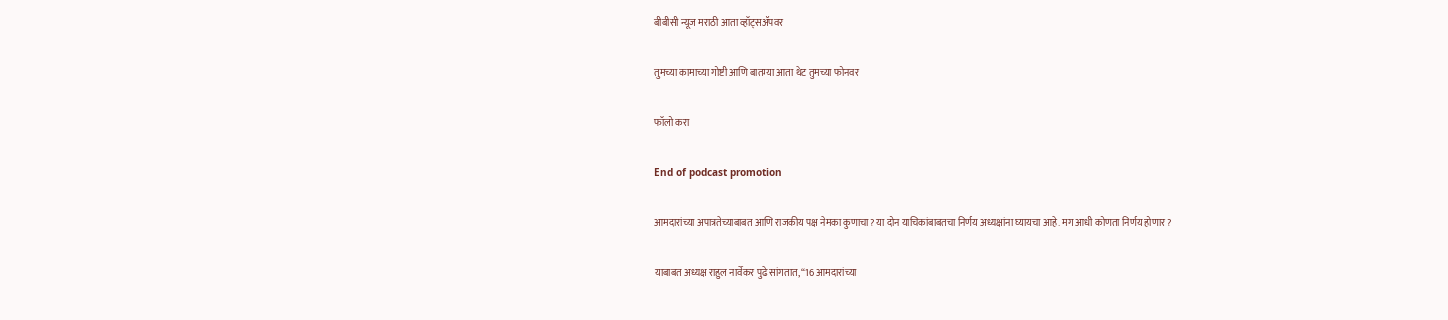बीबीसी न्यूज मराठी आता व्हॉट्सॲपवर

तुमच्या कामाच्या गोष्टी आणि बातम्या आता थेट तुमच्या फोनवर

फॉलो करा

End of podcast promotion

आमदारांच्या अपात्रतेच्याबाबत आणि राजकीय पक्ष नेमका कुणाचा? या दोन याचिकांबाबतचा निर्णय अध्यक्षांना घ्यायचा आहे. मग आधी कोणता निर्णय होणार?

याबाबत अध्यक्ष राहुल नार्वेकर पुढे सांगतात, “16 आमदारांच्या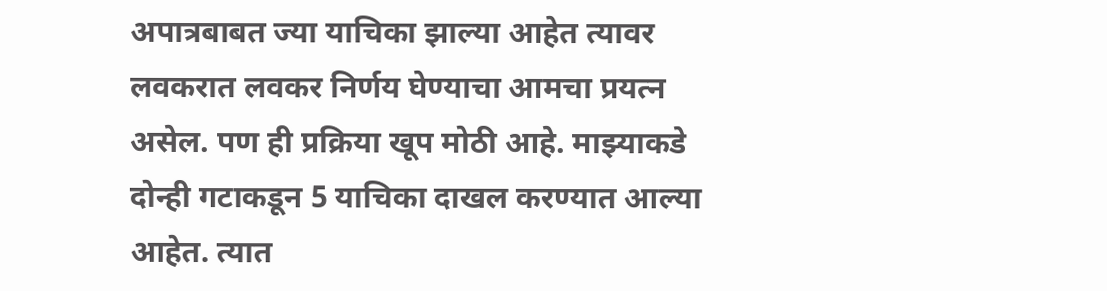अपात्रबाबत ज्या याचिका झाल्या आहेत त्यावर लवकरात लवकर निर्णय घेण्याचा आमचा प्रयत्न असेल. पण ही प्रक्रिया खूप मोठी आहे. माझ्याकडे दोन्ही गटाकडून 5 याचिका दाखल करण्यात आल्या आहेत. त्यात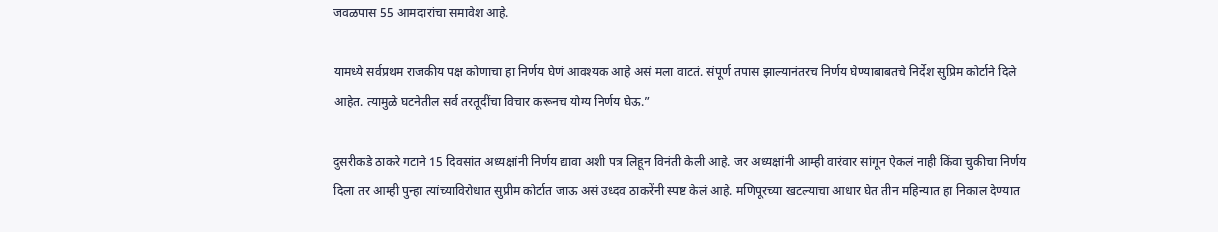जवळपास 55 आमदारांचा समावेश आहे.

यामध्ये सर्वप्रथम राजकीय पक्ष कोणाचा हा निर्णय घेणं आवश्यक आहे असं मला वाटतं. संपूर्ण तपास झाल्यानंतरच निर्णय घेण्याबाबतचे निर्देश सुप्रिम कोर्टाने दिले आहेत. त्यामुळे घटनेतील सर्व तरतूदींचा विचार करूनच योग्य निर्णय घेऊ.”

दुसरीकडे ठाकरे गटाने 15 दिवसांत अध्यक्षांनी निर्णय द्यावा अशी पत्र लिहून विनंती केली आहे. जर अध्यक्षांनी आम्ही वारंवार सांगून ऐकलं नाही किंवा चुकीचा निर्णय दिला तर आम्ही पुन्हा त्यांच्याविरोधात सुप्रीम कोर्टात जाऊ असं उध्दव ठाकरेंनी स्पष्ट केलं आहे. मणिपूरच्या खटल्याचा आधार घेत तीन महिन्यात हा निकाल देण्यात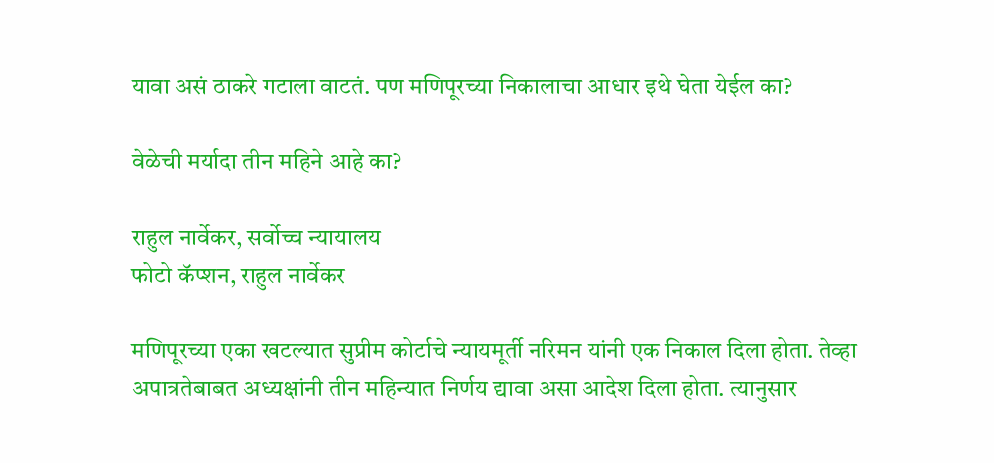यावा असं ठाकरे गटाला वाटतं. पण मणिपूरच्या निकालाचा आधार इथे घेता येईल का?

वेळेची मर्यादा तीन महिने आहे का?

राहुल नार्वेकर, सर्वोच्च न्यायालय
फोटो कॅप्शन, राहुल नार्वेकर

मणिपूरच्या एका खटल्यात सुप्रीम कोर्टाचे न्यायमूर्ती नरिमन यांनी एक निकाल दिला होता. तेव्हा अपात्रतेबाबत अध्यक्षांनी तीन महिन्यात निर्णय द्यावा असा आदेश दिला होता. त्यानुसार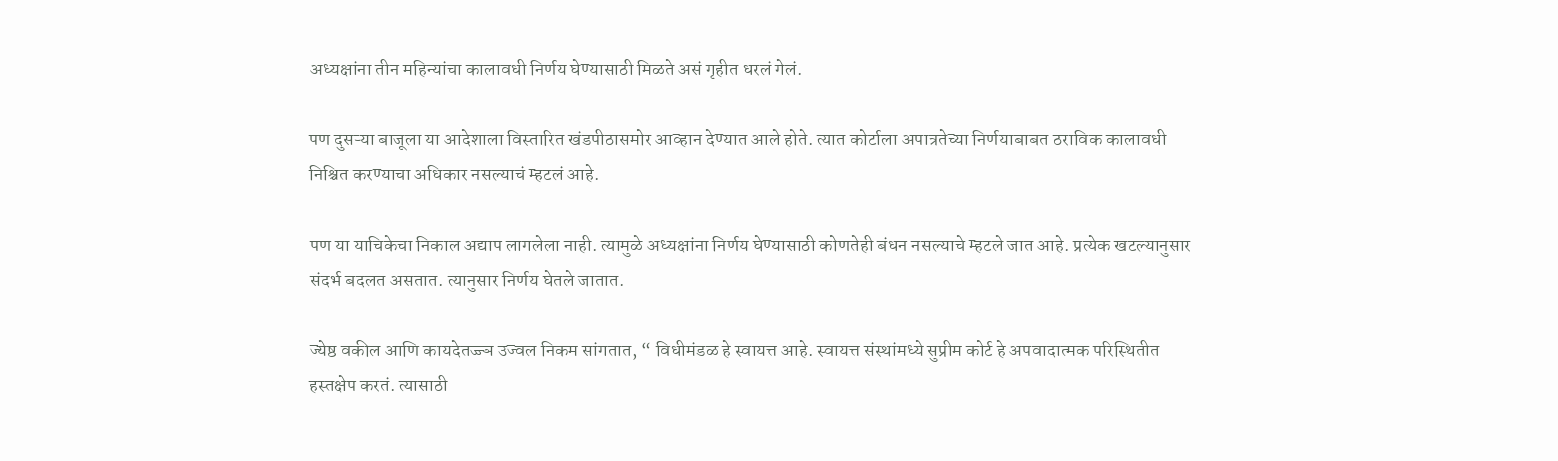अध्यक्षांना तीन महिन्यांचा कालावधी निर्णय घेण्यासाठी मिळते असं गृहीत धरलं गेलं.

पण दुसऱ्या बाजूला या आदेशाला विस्तारित खंडपीठासमोर आव्हान देण्यात आले होते. त्यात कोर्टाला अपात्रतेच्या निर्णयाबाबत ठराविक कालावधी निश्चित करण्याचा अधिकार नसल्याचं म्हटलं आहे.

पण या याचिकेचा निकाल अद्याप लागलेला नाही. त्यामुळे अध्यक्षांना निर्णय घेण्यासाठी कोणतेही बंधन नसल्याचे म्हटले जात आहे. प्रत्येक खटल्यानुसार संदर्भ बदलत असतात. त्यानुसार निर्णय घेतले जातात.

ज्येष्ठ वकील आणि कायदेतज्ज्ञ उज्वल निकम सांगतात, “ विधीमंडळ हे स्वायत्त आहे. स्वायत्त संस्थांमध्ये सुप्रीम कोर्ट हे अपवादात्मक परिस्थितीत हस्तक्षेप करतं. त्यासाठी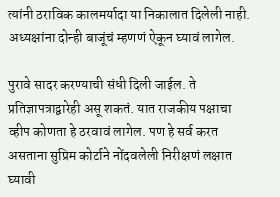त्यांनी ठराविक कालमर्यादा या निकालात दिलेली नाही. अध्यक्षांना दोन्ही बाजूंचं म्हणणं ऐकून घ्यावं लागेल.

पुरावे सादर करण्याची संधी दिली जाईल. ते प्रतिज्ञापत्राद्वारेही असू शकतं. यात राजकीय पक्षाचा व्हीप कोणता हे ठरवावं लागेल. पण हे सर्व करत असताना सुप्रिम कोर्टाने नोंदवलेली निरीक्षणं लक्षात घ्यावी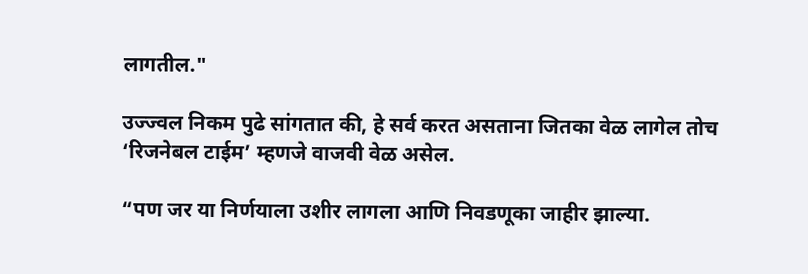लागतील."

उज्ज्वल निकम पुढे सांगतात की, हे सर्व करत असताना जितका वेळ लागेल तोच ‘रिजनेबल टाईम’ म्हणजे वाजवी वेळ असेल.

“पण जर या निर्णयाला उशीर लागला आणि निवडणूका जाहीर झाल्या.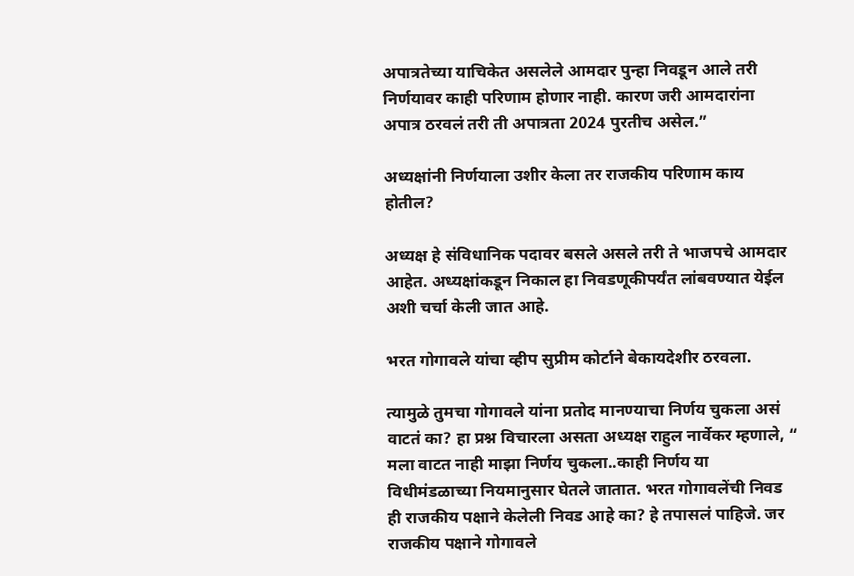अपात्रतेच्या याचिकेत असलेले आमदार पुन्हा निवडून आले तरी निर्णयावर काही परिणाम होणार नाही. कारण जरी आमदारांना अपात्र ठरवलं तरी ती अपात्रता 2024 पुरतीच असेल.”

अध्यक्षांनी निर्णयाला उशीर केला तर राजकीय परिणाम काय होतील?

अध्यक्ष हे संविधानिक पदावर बसले असले तरी ते भाजपचे आमदार आहेत. अध्यक्षांकडून निकाल हा निवडणूकीपर्यंत लांबवण्यात येईल अशी चर्चा केली जात आहे.

भरत गोगावले यांचा व्हीप सुप्रीम कोर्टाने बेकायदेशीर ठरवला.

त्यामुळे तुमचा गोगावले यांना प्रतोद मानण्याचा निर्णय चुकला असं वाटतं का? हा प्रश्न विचारला असता अध्यक्ष राहुल नार्वेकर म्हणाले, “ मला वाटत नाही माझा निर्णय चुकला..काही निर्णय या विधीमंडळाच्या नियमानुसार घेतले जातात. भरत गोगावलेंची निवड ही राजकीय पक्षाने केलेली निवड आहे का? हे तपासलं पाहिजे. जर राजकीय पक्षाने गोगावले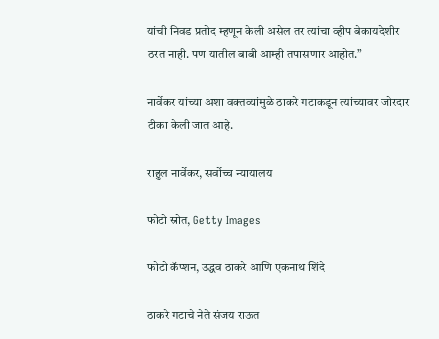यांची निवड प्रतोद म्हणून केली असेल तर त्यांचा व्हीप बेकायदेशीर ठरत नाही. पण यातील बाबी आम्ही तपासणार आहोत.”

नार्वेकर यांच्या अशा वक्तव्यांमुळे ठाकरे गटाकडून त्यांच्यावर जोरदार टीका केली जात आहे.

राहुल नार्वेकर, सर्वोच्च न्यायालय

फोटो स्रोत, Getty Images

फोटो कॅप्शन, उद्धव ठाकरे आणि एकनाथ शिंदे

ठाकरे गटाचे नेते संजय राऊत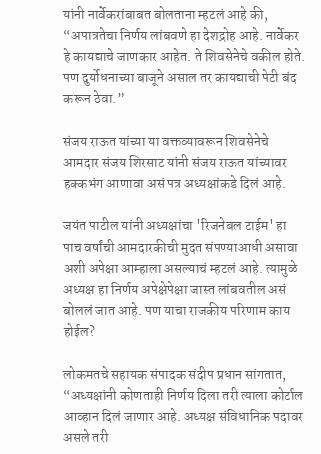यांनी नार्वेकरांबाबत बोलताना म्हटलं आहे की, “अपात्रतेचा निर्णय लांबवणे हा देशद्रोह आहे. नार्वेकर हे कायद्याचे जाणकार आहेत. ते शिवसेनेचे वकील होते. पण दुर्योधनाच्या बाजूने असाल तर कायद्याची पेटी बंद करून ठेवा.”

संजय राऊत यांच्या या वक्तव्यावरून शिवसेनेचे आमदार संजय शिरसाट यांनी संजय राऊत यांच्यावर हक्कभंग आणावा असं पत्र अध्यक्षांकडे दिलं आहे.

जयंत पाटील यांनी अध्यक्षांचा 'रिजनेबल टाईम' हा पाच वर्षांची आमदारकीची मुदत संपण्याआधी असावा अशी अपेक्षा आम्हाला असल्याचं म्हटलं आहे. त्यामुळे अध्यक्ष हा निर्णय अपेक्षेपेक्षा जास्त लांबवतील असं बोललं जात आहे. पण याचा राजकीय परिणाम काय होईल?

लोकमतचे सहायक संपादक संदीप प्रधान सांगतात, “अध्यक्षांनी कोणताही निर्णय दिला तरी त्याला कोर्टाल आव्हान दिलं जाणार आहे. अध्यक्ष संविधानिक पदावर असले तरी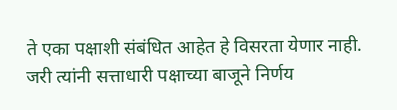ते एका पक्षाशी संबंधित आहेत हे विसरता येणार नाही. जरी त्यांनी सत्ताधारी पक्षाच्या बाजूने निर्णय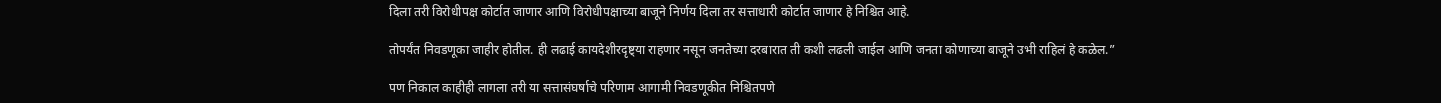दिला तरी विरोधीपक्ष कोर्टात जाणार आणि विरोधीपक्षाच्या बाजूने निर्णय दिला तर सत्ताधारी कोर्टात जाणार हे निश्चित आहे.

तोपर्यंत निवडणूका जाहीर होतील. ही लढाई कायदेशीरदृष्ट्या राहणार नसून जनतेच्या दरबारात ती कशी लढली जाईल आणि जनता कोणाच्या बाजूने उभी राहिलं हे कळेल.”

पण निकाल काहीही लागला तरी या सत्तासंघर्षाचे परिणाम आगामी निवडणूकीत निश्चितपणे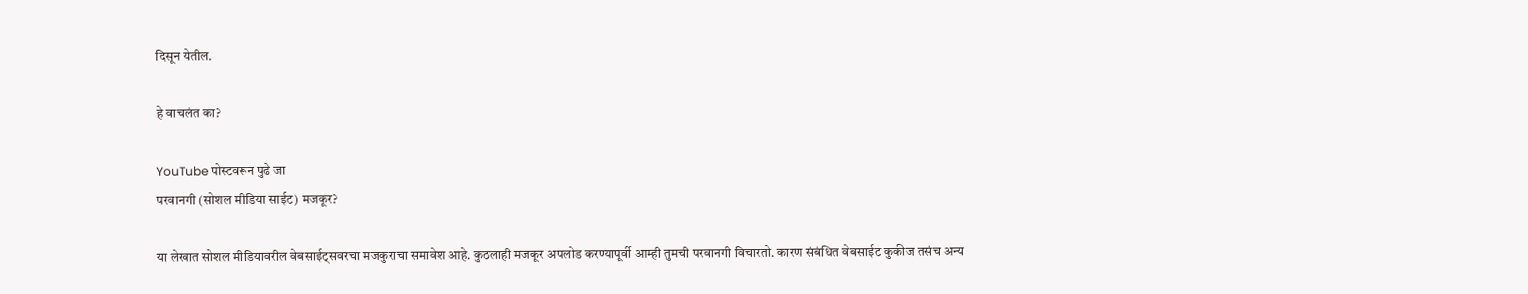दिसून येतील.

हे वाचलंत का?

YouTube पोस्टवरून पुढे जा
परवानगी (सोशल मीडिया साईट) मजकूर?

या लेखात सोशल मीडियावरील वेबसाईट्सवरचा मजकुराचा समावेश आहे. कुठलाही मजकूर अपलोड करण्यापूर्वी आम्ही तुमची परवानगी विचारतो. कारण संबंधित वेबसाईट कुकीज तसंच अन्य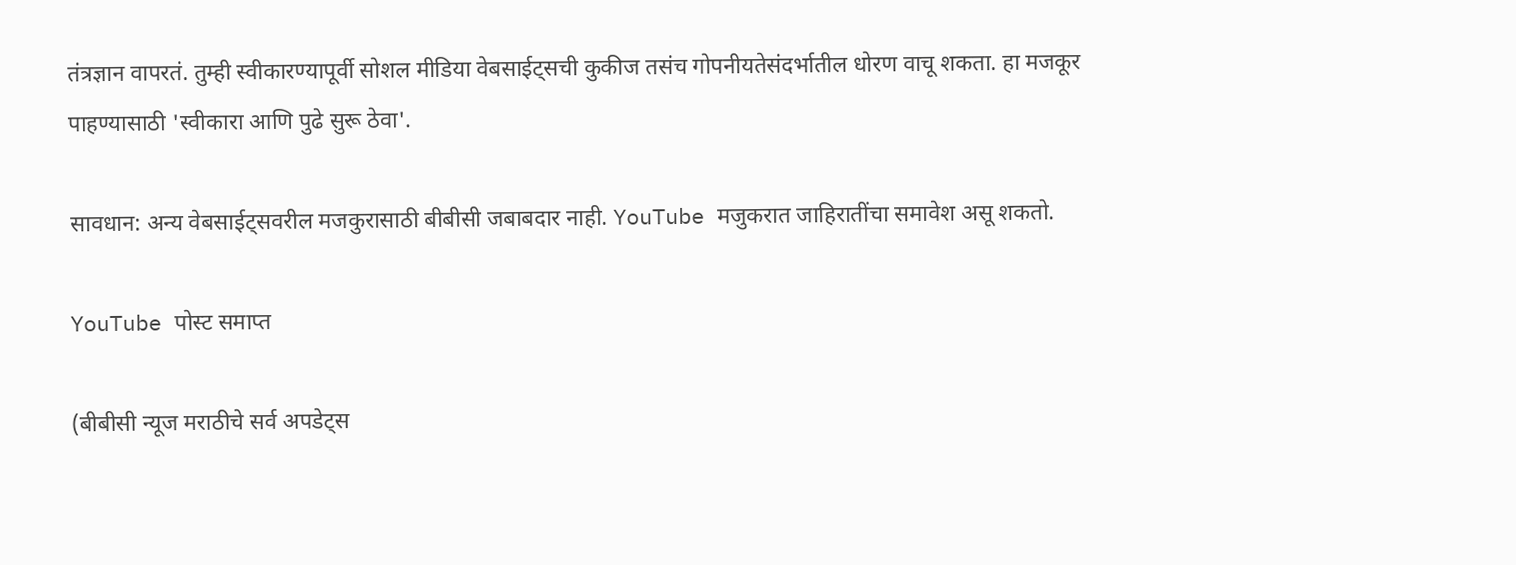तंत्रज्ञान वापरतं. तुम्ही स्वीकारण्यापूर्वी सोशल मीडिया वेबसाईट्सची कुकीज तसंच गोपनीयतेसंदर्भातील धोरण वाचू शकता. हा मजकूर पाहण्यासाठी 'स्वीकारा आणि पुढे सुरू ठेवा'.

सावधान: अन्य वेबसाईट्सवरील मजकुरासाठी बीबीसी जबाबदार नाही. YouTube मजुकरात जाहिरातींचा समावेश असू शकतो.

YouTube पोस्ट समाप्त

(बीबीसी न्यूज मराठीचे सर्व अपडेट्स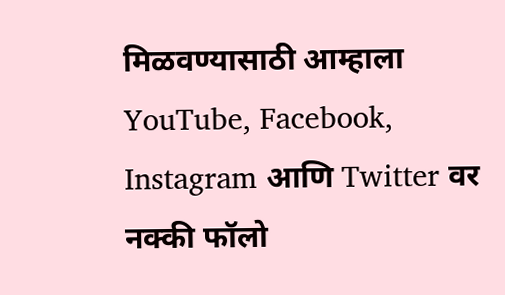मिळवण्यासाठी आम्हाला YouTube, Facebook, Instagram आणि Twitter वर नक्की फॉलो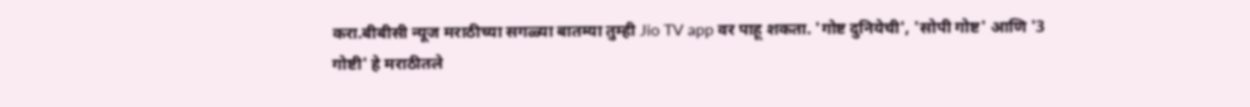करा.बीबीसी न्यूज मराठीच्या सगळ्या बातम्या तुम्ही Jio TV app वर पाहू शकता. 'गोष्ट दुनियेची', 'सोपी गोष्ट' आणि '3 गोष्टी' हे मराठीतले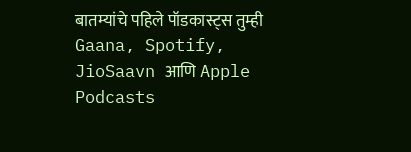बातम्यांचे पहिले पॉडकास्ट्स तुम्ही Gaana, Spotify, JioSaavn आणि Apple Podcasts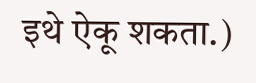इथे ऐकू शकता.)